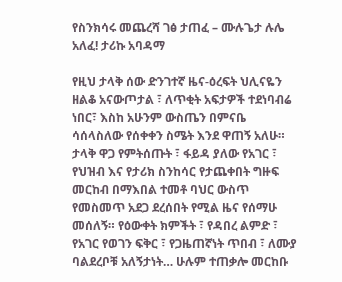የስንክሳሩ መጨረሻ ገፅ ታጠፈ – ሙሉጌታ ሉሌ አለፈ! ታሪኩ አባዳማ

የዚህ ታላቅ ሰው ድንገተኛ ዜና-ዕረፍት ህሊናዬን ዘልቆ አናውጦታል ፣ ለጥቂት አፍታዎች ተደነባብሬ ነበር፣ እስከ አሁንም ውስጤን በምናቤ ሳሰላስለው የሰቀቀን ስሜት እንደ ዋጠኝ አለሁ። ታላቅ ዋጋ የምትሰጡት ፣ ፋይዳ ያለው የአገር ፣ የህዝብ እና የታሪክ ስንከሳር የታጨቀበት ግዙፍ መርከብ በማእበል ተመቶ ባህር ውስጥ የመስመጥ አደጋ ደረሰበት የሚል ዜና የሰማሁ መሰለኝ። የዕውቀት ክምችት ፣ የዳበረ ልምድ ፣ የአገር የወገን ፍቅር ፣ የጋዜጠኛነት ጥበብ ፣ ለሙያ ባልደረቦቹ አለኝታነት… ሁሉም ተጠቃሎ መርከቡ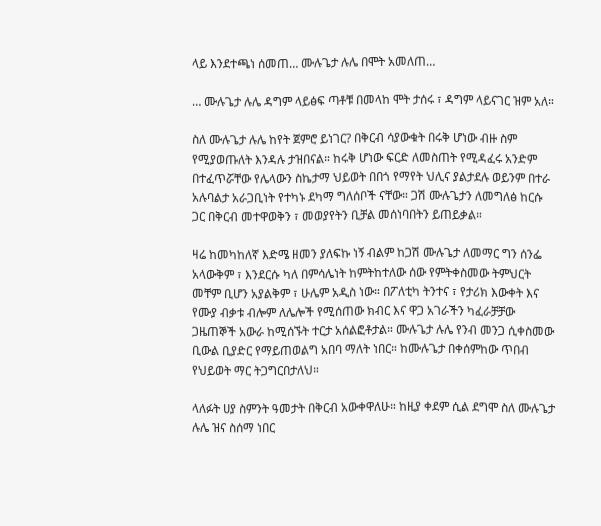ላይ እንደተጫነ ሰመጠ… ሙሉጌታ ሉሌ በሞት አመለጠ…

… ሙሉጌታ ሉሌ ዳግም ላይፅፍ ጣቶቹ በመላከ ሞት ታሰሩ ፣ ዳግም ላይናገር ዝም አለ።

ስለ ሙሉጌታ ሉሌ ከየት ጀምሮ ይነገር? በቅርብ ሳያውቁት በሩቅ ሆነው ብዙ ስም የሚያወጡለት እንዳሉ ታዝበናል። ከሩቅ ሆነው ፍርድ ለመስጠት የሚዳፈሩ አንድም በተፈጥሯቸው የሌላውን ስኬታማ ህይወት በበጎ የማየት ህሊና ያልታደሉ ወይንም በተራ አሉባልታ አራጋቢነት የተካኑ ደካማ ግለሰቦች ናቸው። ጋሽ ሙሉጌታን ለመግለፅ ከርሱ ጋር በቅርብ መተዋወቅን ፣ መወያየትን ቢቻል መሰነባበትን ይጠይቃል።

ዛሬ ከመካከለኛ እድሜ ዘመን ያለፍኩ ነኝ ብልም ከጋሽ ሙሉጌታ ለመማር ግን ሰንፌ አላውቅም ፣ እንደርሱ ካለ በምሳሌነት ከምትከተለው ሰው የምትቀስመው ትምህርት መቸም ቢሆን አያልቅም ፣ ሁሌም አዲስ ነው። በፖለቲካ ትንተና ፣ የታሪክ እውቀት እና የሙያ ብቃቱ ብሎም ለሌሎች የሚሰጠው ክብር እና ዋጋ አገራችን ካፈራቻቻው ጋዜጠኞች አውራ ከሚሰኙት ተርታ አሰልፎቶታል። ሙሉጌታ ሉሌ የንብ መንጋ ሲቀስመው ቢውል ቢያድር የማይጠወልግ አበባ ማለት ነበር። ከሙሉጌታ በቀሰምከው ጥበብ የህይወት ማር ትጋግርበታለህ።

ላለፉት ሀያ ስምንት ዓመታት በቅርብ አውቀዋለሁ። ከዚያ ቀደም ሲል ደግሞ ስለ ሙሉጌታ ሉሌ ዝና ስሰማ ነበር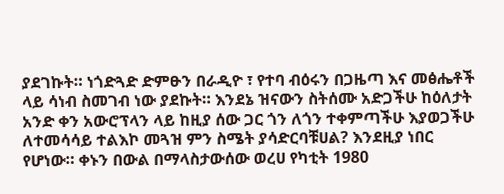ያደገኩት። ነጎድጓድ ድምፁን በራዲዮ ፣ የተባ ብዕሩን በጋዜጣ እና መፅሔቶች ላይ ሳነብ ስመገብ ነው ያደኩት። እንደኔ ዝናውን ስትሰሙ አድጋችሁ ከዕለታት አንድ ቀን አውሮፕላን ላይ ከዚያ ሰው ጋር ጎን ለጎን ተቀምጣችሁ እያወጋችሁ ለተመሳሳይ ተልእኮ መጓዝ ምን ስሜት ያሳድርባቹሀል? እንደዚያ ነበር የሆነው። ቀኑን በውል በማላስታውሰው ወረሀ የካቲት 1980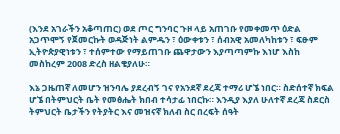(እንደ አገራችን አቆጣጠር) ወደ ጦር ግንባር ጉዞ ላይ አጠገቡ የመቀመጥ ዕድል አጋጥሞኝ የጀመርኩት ወዳጅነት ልምዱን ፣ ዕውቀቱን ፣ ሰብአዊ አመለካከቱን ፣ ፍፁም ኢትዮጵያዊነቱን ፣ ተሰምተው የማይጠገቡ ጨዋታውን እያጣጣምኩ እነሆ እስከ መስከረም 2008 ድረስ ዘልቄያለሁ።

እኔ ጋዜጠኛ ለመሆን ዝንባሌ ያደረብኝ ገና የአንደኛ ደረጃ ተማሪ ሆኜ ነበር። ስድሰተኛ ክፍል ሆኜ በትምህርት ቤት የመፅሔት ክበብ ተሳታፊ ነበርኩ። እንዲያ እያለ ሁለተኛ ደረጃ ስደርስ ትምህርት ቤታችን የትያትር እና መዝናኛ ክለብ ስር በረፍት ሰዓት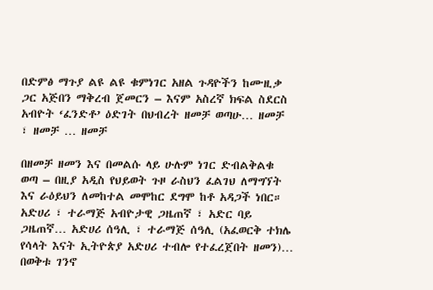በድምፅ ማጉያ ልዩ ልዩ ቁምነገር አዘል ጉዳዮችን ከሙዚቃ ጋር አጅበን ማቅረብ ጀመርን – እናም አስረኛ ክፍል ስደርስ አብዮት ‘ፈንድቶ’ ዕድገት በህብረት ዘመቻ ወጣሁ… ዘመቻ ፣ ዘመቻ … ዘመቻ

በዘመቻ ዘመን እና በመልሱ ላይ ሁሉም ነገር ድብልቅልቁ ወጣ – በዚያ አዲስ የህይወት ጉዞ ራስህን ፈልገህ ለማግኘት እና ራዕይህን ለመከተል መሞከር ደግሞ ከቶ አዳጋች ነበር። አድሀሪ ፣ ተራማጅ አብዮታዊ ጋዜጠኛ ፣ አድር ባይ ጋዜጠኛ… አድሀሪ ሰዓሊ ፣ ተራማጅ ሰዓሊ (አፈወርቅ ተክሌ የሳላት እናት ኢትዮጵያ አድሀሪ ተብሎ የተፈረጀበት ዘመን)… በወቅቱ ገንኖ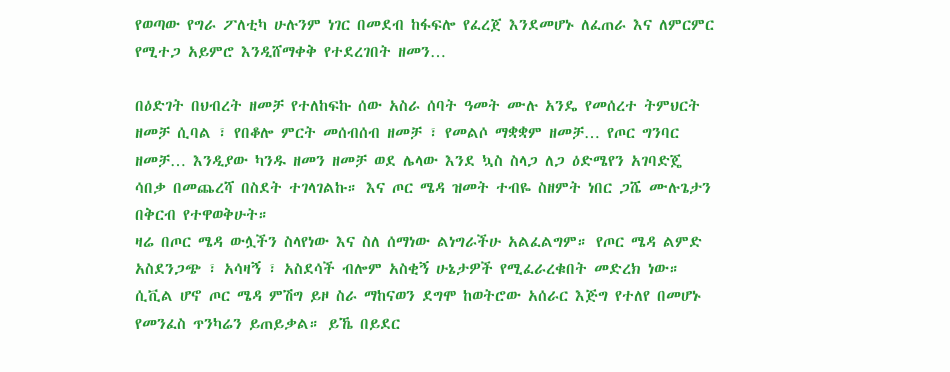የወጣው የግራ ፖለቲካ ሁሉንም ነገር በመደብ ከፋፍሎ የፈረጀ እንደመሆኑ ለፈጠራ እና ለምርምር የሚተጋ አይምሮ እንዲሸማቀቅ የተደረገበት ዘመን…

በዕድገት በህብረት ዘመቻ የተለከፍኩ ሰው አስራ ሰባት ዓመት ሙሉ አንዴ የመሰረተ ትምህርት ዘመቻ ሲባል ፣ የበቆሎ ምርት መሰብሰብ ዘመቻ ፣ የመልሶ ማቋቋም ዘመቻ… የጦር ግንባር ዘመቻ… እንዲያው ካንዱ ዘመን ዘመቻ ወደ ሌላው እንደ ኳስ ስላጋ ለጋ ዕድሜየን አገባድጄ ሳበቃ በመጨረሻ በስደት ተገላገልኩ። እና ጦር ሜዳ ዝመት ተብዬ ስዘምት ነበር ጋሼ ሙሉጌታን በቅርብ የተዋወቅሁት።
ዛሬ በጦር ሜዳ ውሏችን ስላየነው እና ስለ ሰማነው ልነግራችሁ አልፈልግም። የጦር ሜዳ ልምድ አስደንጋጭ ፣ አሳዛኝ ፣ አስደሳች ብሎም አስቂኝ ሁኔታዎች የሚፈራረቁበት መድረክ ነው። ሲቪል ሆኖ ጦር ሜዳ ምሽግ ይዞ ስራ ማከናወን ደግሞ ከወትሮው አሰራር እጅግ የተለየ በመሆኑ የመንፈስ ጥንካሬን ይጠይቃል። ይኼ በይደር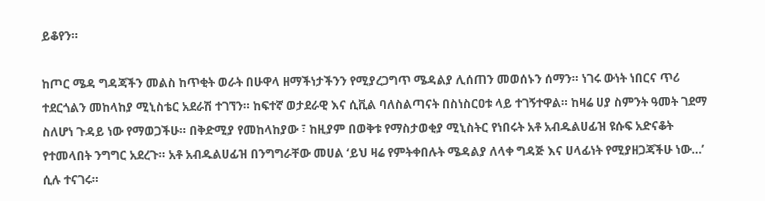ይቆየን።

ከጦር ሜዳ ግዳጃችን መልስ ከጥቂት ወራት በሁዋላ ዘማችነታችንን የሚያረጋግጥ ሜዳልያ ሊሰጠን መወሰኑን ሰማን። ነገሩ ውነት ነበርና ጥሪ ተደርጎልን መከላከያ ሚኒስቴር አደራሽ ተገኘን። ከፍተኛ ወታደራዊ እና ሲቪል ባለስልጣናት በስነስርዐቱ ላይ ተገኝተዋል። ከዛሬ ሀያ ስምንት ዓመት ገደማ ስለሆነ ጉዳይ ነው የማወጋችሁ። በቅድሚያ የመከላከያው ፣ ከዚያም በወቅቱ የማስታወቂያ ሚኒስትር የነበሩት አቶ አብዱልሀፊዝ ዩሱፍ አድናቆት የተመላበት ንግግር አደረጉ። አቶ አብዱልሀፊዝ በንግግራቸው መሀል ‘ይህ ዛሬ የምትቀበሉት ሜዳልያ ለላቀ ግዳጅ እና ሀላፊነት የሚያዘጋጃችሁ ነው…’ ሲሉ ተናገሩ።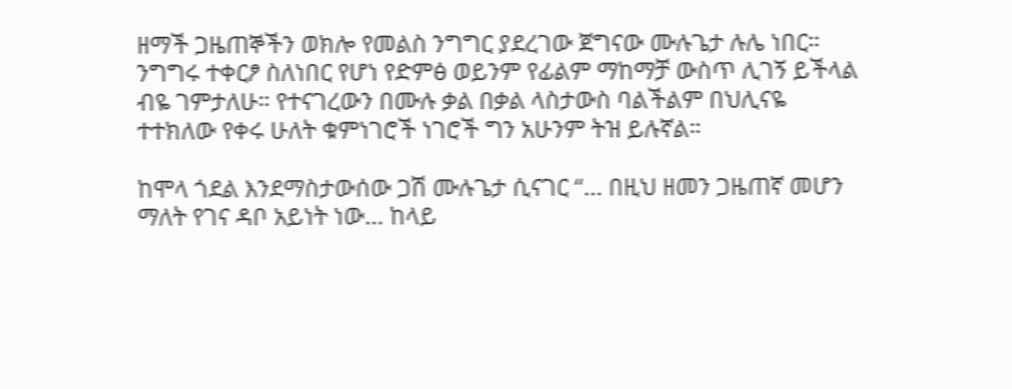ዘማች ጋዜጠኞችን ወክሎ የመልስ ንግግር ያደረገው ጀግናው ሙሉጌታ ሉሌ ነበር። ንግግሩ ተቀርፆ ስለነበር የሆነ የድምፅ ወይንም የፊልም ማከማቻ ውስጥ ሊገኝ ይችላል ብዬ ገምታለሁ። የተናገረውን በሙሉ ቃል በቃል ላስታውስ ባልችልም በህሊናዬ ተተክለው የቀሩ ሁለት ቁምነገሮች ነገሮች ግን አሁንም ትዝ ይሉኛል።

ከሞላ ጎደል እንደማስታውሰው ጋሽ ሙሉጌታ ሲናገር “… በዚህ ዘመን ጋዜጠኛ መሆን ማለት የገና ዳቦ አይነት ነው… ከላይ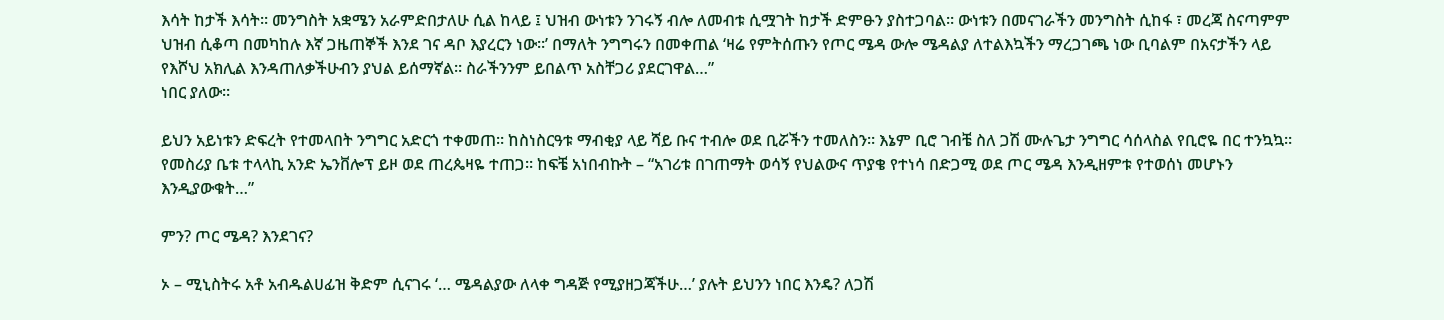እሳት ከታች እሳት። መንግስት አቋሜን አራምድበታለሁ ሲል ከላይ ፤ ህዝብ ውነቱን ንገሩኝ ብሎ ለመብቱ ሲሟገት ከታች ድምፁን ያስተጋባል። ውነቱን በመናገራችን መንግስት ሲከፋ ፣ መረጃ ስናጣምም ህዝብ ሲቆጣ በመካከሉ እኛ ጋዜጠኞች እንደ ገና ዳቦ እያረርን ነው።’ በማለት ንግግሩን በመቀጠል ‘ዛሬ የምትሰጡን የጦር ሜዳ ውሎ ሜዳልያ ለተልእኳችን ማረጋገጫ ነው ቢባልም በአናታችን ላይ የእሾህ አክሊል እንዳጠለቃችሁብን ያህል ይሰማኛል። ስራችንንም ይበልጥ አስቸጋሪ ያደርገዋል…”
ነበር ያለው።

ይህን አይነቱን ድፍረት የተመላበት ንግግር አድርጎ ተቀመጠ። ከስነስርዓቱ ማብቂያ ላይ ሻይ ቡና ተብሎ ወደ ቢሯችን ተመለስን። እኔም ቢሮ ገብቼ ስለ ጋሽ ሙሉጌታ ንግግር ሳሰላስል የቢሮዬ በር ተንኳኳ። የመስሪያ ቤቱ ተላላኪ አንድ ኤንቨሎፕ ይዞ ወደ ጠረጴዛዬ ተጠጋ። ከፍቼ አነበብኩት – “አገሪቱ በገጠማት ወሳኝ የህልውና ጥያቄ የተነሳ በድጋሚ ወደ ጦር ሜዳ እንዲዘምቱ የተወሰነ መሆኑን እንዲያውቁት…”

ምን? ጦር ሜዳ? እንደገና?

ኦ – ሚኒስትሩ አቶ አብዱልሀፊዝ ቅድም ሲናገሩ ‘… ሜዳልያው ለላቀ ግዳጅ የሚያዘጋጃችሁ…’ ያሉት ይህንን ነበር እንዴ? ለጋሽ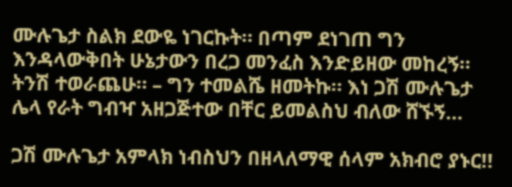ሙሉጌታ ስልክ ደውዬ ነገርኩት። በጣም ደነገጠ ግን እንዳላውቅበት ሁኔታውን በረጋ መንፈስ እንድይዘው መከረኝ። ትንሽ ተወራጨሁ። – ግን ተመልሼ ዘመትኩ። እነ ጋሽ ሙሉጌታ ሌላ የራት ግብዣ አዘጋጅተው በቸር ይመልስህ ብለው ሸኙኝ…

ጋሽ ሙሉጌታ አምላክ ነብስህን በዘላለማዊ ሰላም አክብሮ ያኑር!!